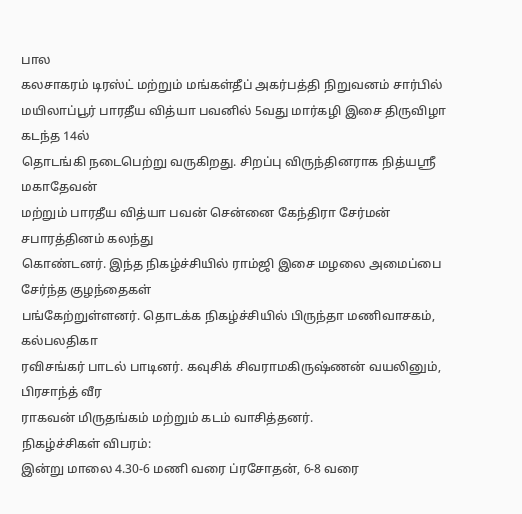பால
கலசாகரம் டிரஸ்ட் மற்றும் மங்கள்தீப் அகர்பத்தி நிறுவனம் சார்பில்
மயிலாப்பூர் பாரதீய வித்யா பவனில் 5வது மார்கழி இசை திருவிழா கடந்த 14ல்
தொடங்கி நடைபெற்று வருகிறது. சிறப்பு விருந்தினராக நித்யஸ்ரீ மகாதேவன்
மற்றும் பாரதீய வித்யா பவன் சென்னை கேந்திரா சேர்மன் சபாரத்தினம் கலந்து
கொண்டனர். இந்த நிகழ்ச்சியில் ராம்ஜி இசை மழலை அமைப்பை சேர்ந்த குழந்தைகள்
பங்கேற்றுள்ளனர். தொடக்க நிகழ்ச்சியில் பிருந்தா மணிவாசகம், கல்பலதிகா
ரவிசங்கர் பாடல் பாடினர். கவுசிக் சிவராமகிருஷ்ணன் வயலினும், பிரசாந்த் வீர
ராகவன் மிருதங்கம் மற்றும் கடம் வாசித்தனர்.
நிகழ்ச்சிகள் விபரம்:
இன்று மாலை 4.30-6 மணி வரை ப்ரசோதன், 6-8 வரை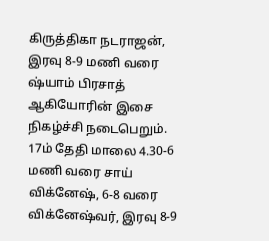கிருத்திகா நடராஜன், இரவு 8-9 மணி வரை ஷ்யாம் பிரசாத் ஆகியோரின் இசை நிகழ்ச்சி நடைபெறும்.
17ம் தேதி மாலை 4.30-6 மணி வரை சாய் விக்னேஷ், 6-8 வரை விக்னேஷ்வர், இரவு 8-9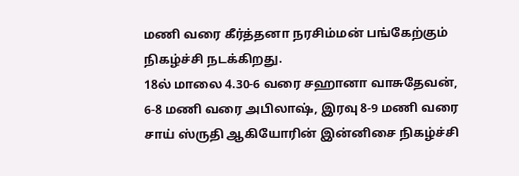மணி வரை கீர்த்தனா நரசிம்மன் பங்கேற்கும் நிகழ்ச்சி நடக்கிறது.
18ல் மாலை 4.30-6 வரை சஹானா வாசுதேவன், 6-8 மணி வரை அபிலாஷ், இரவு 8-9 மணி வரை சாய் ஸ்ருதி ஆகியோரின் இன்னிசை நிகழ்ச்சி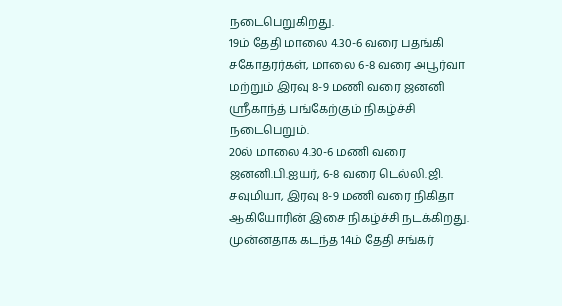நடைபெறுகிறது.
19ம் தேதி மாலை 4.30-6 வரை பதங்கி சகோதரர்கள், மாலை 6-8 வரை அபூர்வா மற்றும் இரவு 8-9 மணி வரை ஜனனி ஸ்ரீகாந்த் பங்கேற்கும் நிகழ்ச்சி நடைபெறும்.
20ல் மாலை 4.30-6 மணி வரை ஜனனி.பி.ஐயர், 6-8 வரை டெல்லி.ஜி. சவுமியா, இரவு 8-9 மணி வரை நிகிதா ஆகியோரின் இசை நிகழ்ச்சி நடக்கிறது.
முன்னதாக கடந்த 14ம் தேதி சங்கர்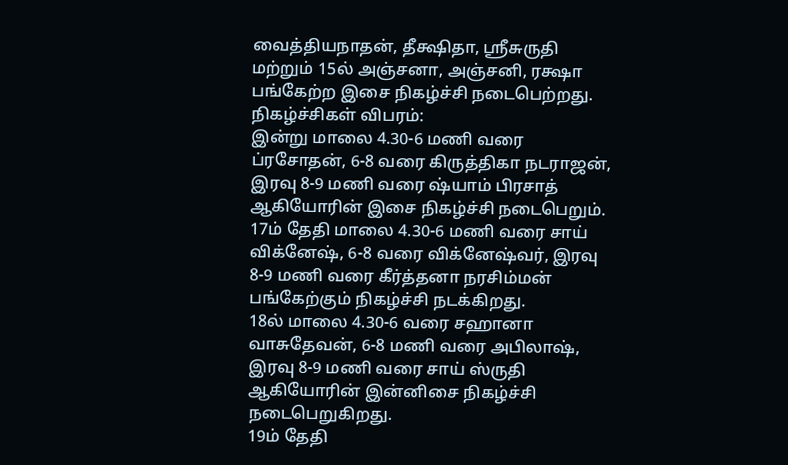வைத்தியநாதன், தீக்ஷிதா, ஸ்ரீசுருதி மற்றும் 15ல் அஞ்சனா, அஞ்சனி, ரக்ஷா பங்கேற்ற இசை நிகழ்ச்சி நடைபெற்றது.
நிகழ்ச்சிகள் விபரம்:
இன்று மாலை 4.30-6 மணி வரை ப்ரசோதன், 6-8 வரை கிருத்திகா நடராஜன், இரவு 8-9 மணி வரை ஷ்யாம் பிரசாத் ஆகியோரின் இசை நிகழ்ச்சி நடைபெறும்.
17ம் தேதி மாலை 4.30-6 மணி வரை சாய் விக்னேஷ், 6-8 வரை விக்னேஷ்வர், இரவு 8-9 மணி வரை கீர்த்தனா நரசிம்மன் பங்கேற்கும் நிகழ்ச்சி நடக்கிறது.
18ல் மாலை 4.30-6 வரை சஹானா வாசுதேவன், 6-8 மணி வரை அபிலாஷ், இரவு 8-9 மணி வரை சாய் ஸ்ருதி ஆகியோரின் இன்னிசை நிகழ்ச்சி நடைபெறுகிறது.
19ம் தேதி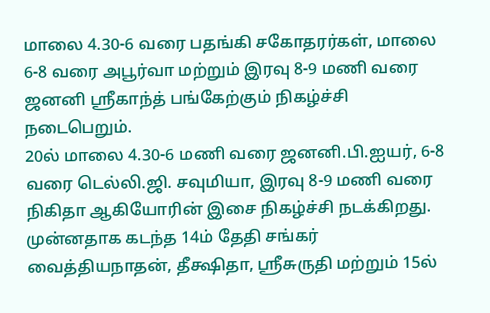மாலை 4.30-6 வரை பதங்கி சகோதரர்கள், மாலை 6-8 வரை அபூர்வா மற்றும் இரவு 8-9 மணி வரை ஜனனி ஸ்ரீகாந்த் பங்கேற்கும் நிகழ்ச்சி நடைபெறும்.
20ல் மாலை 4.30-6 மணி வரை ஜனனி.பி.ஐயர், 6-8 வரை டெல்லி.ஜி. சவுமியா, இரவு 8-9 மணி வரை நிகிதா ஆகியோரின் இசை நிகழ்ச்சி நடக்கிறது.
முன்னதாக கடந்த 14ம் தேதி சங்கர் வைத்தியநாதன், தீக்ஷிதா, ஸ்ரீசுருதி மற்றும் 15ல்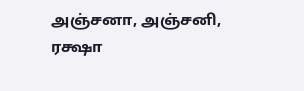அஞ்சனா, அஞ்சனி, ரக்ஷா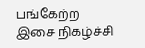பங்கேற்ற இசை நிகழ்ச்சி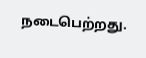நடைபெற்றது.